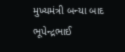મુખ્યમંત્રી બન્યા બાદ ભૂપેન્દ્રભાઈ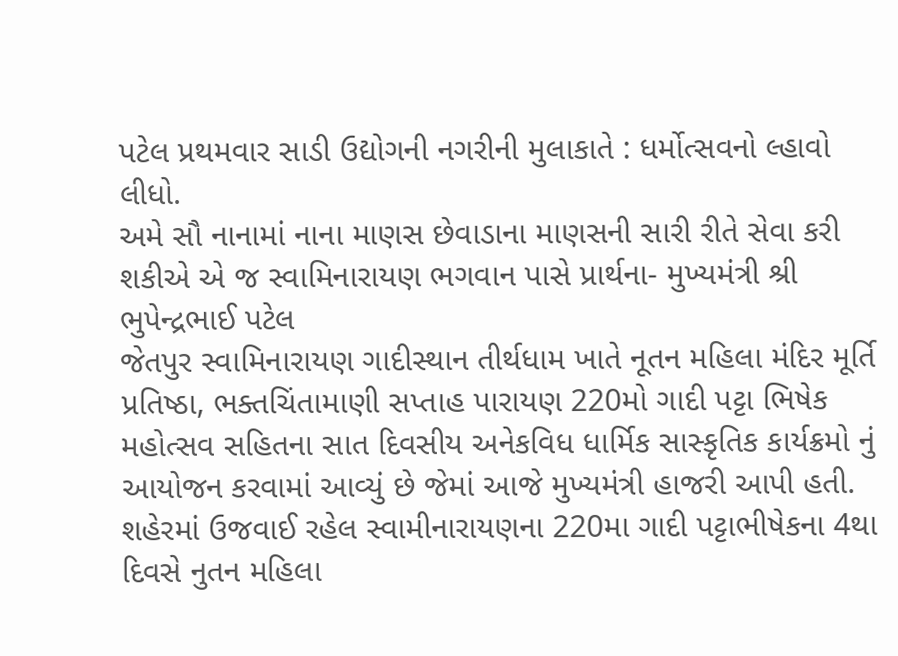પટેલ પ્રથમવાર સાડી ઉદ્યોગની નગરીની મુલાકાતે : ધર્મોત્સવનો લ્હાવો લીધો.
અમે સૌ નાનામાં નાના માણસ છેવાડાના માણસની સારી રીતે સેવા કરી શકીએ એ જ સ્વામિનારાયણ ભગવાન પાસે પ્રાર્થના- મુખ્યમંત્રી શ્રી ભુપેન્દ્રભાઈ પટેલ
જેતપુર સ્વામિનારાયણ ગાદીસ્થાન તીર્થધામ ખાતે નૂતન મહિલા મંદિર મૂર્તિ પ્રતિષ્ઠા, ભક્તચિંતામાણી સપ્તાહ પારાયણ 220મો ગાદી પટ્ટા ભિષેક મહોત્સવ સહિતના સાત દિવસીય અનેકવિધ ધાર્મિક સાસ્કૃતિક કાર્યક્રમો નું આયોજન કરવામાં આવ્યું છે જેમાં આજે મુખ્યમંત્રી હાજરી આપી હતી.
શહેરમાં ઉજવાઈ રહેલ સ્વામીનારાયણના 220મા ગાદી પટ્ટાભીષેકના 4થા દિવસે નુતન મહિલા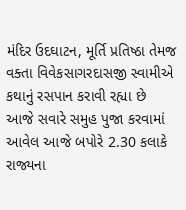મંદિર ઉદઘાટન, મૂર્તિ પ્રતિષ્ઠા તેમજ વક્તા વિવેકસાગરદાસજી સ્વામીએ કથાનું રસપાન કરાવી રહ્યા છે
આજે સવારે સમુહ પુજા કરવામાં આવેલ આજે બપોરે 2.30 કલાકે રાજ્યના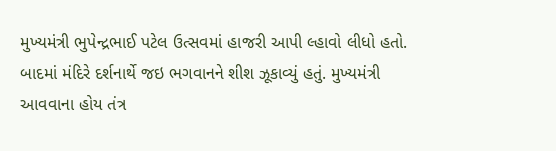મુખ્યમંત્રી ભુપેન્દ્રભાઈ પટેલ ઉત્સવમાં હાજરી આપી લ્હાવો લીધો હતો. બાદમાં મંદિરે દર્શનાર્થે જઇ ભગવાનને શીશ ઝૂકાવ્યું હતું. મુખ્યમંત્રી આવવાના હોય તંત્ર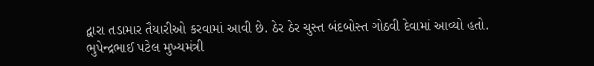દ્વારા તડામાર તૈયારીઓ કરવામાં આવી છે. ઠેર ઠેર ચુસ્ત બંદબોસ્ત ગોઠવી દેવામાં આવ્યો હતો.
ભુપેન્દ્રભાઈ પટેલ મુખ્યમંત્રી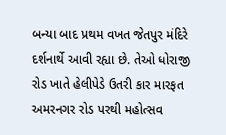બન્યા બાદ પ્રથમ વખત જેતપુર મંદિરે દર્શનાર્થે આવી રહ્યા છે. તેઓ ધોરાજી રોડ ખાતે હેલીપેડે ઉતરી કાર મારફત અમરનગર રોડ પરથી મહોત્સવ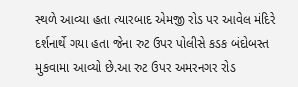સ્થળે આવ્યા હતા ત્યારબાદ એમજી રોડ પર આવેલ મંદિરે દર્શનાર્થે ગયા હતા જેના રુટ ઉપર પોલીસે કડક બંદોબસ્ત મુકવામા આવ્યો છે.આ રુટ ઉપર અમરનગર રોડ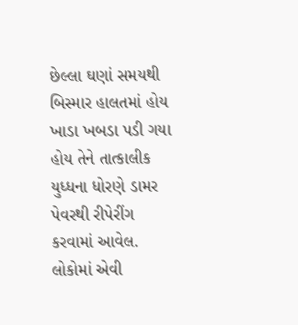છેલ્લા ઘણાં સમયથી બિસ્માર હાલતમાં હોય ખાડા ખબડા પડી ગયા હોય તેને તાત્કાલીક યુધ્ધના ધોરણે ડામર પેવરથી રીપેરીંગ કરવામાં આવેલ. લોકોમાં એવી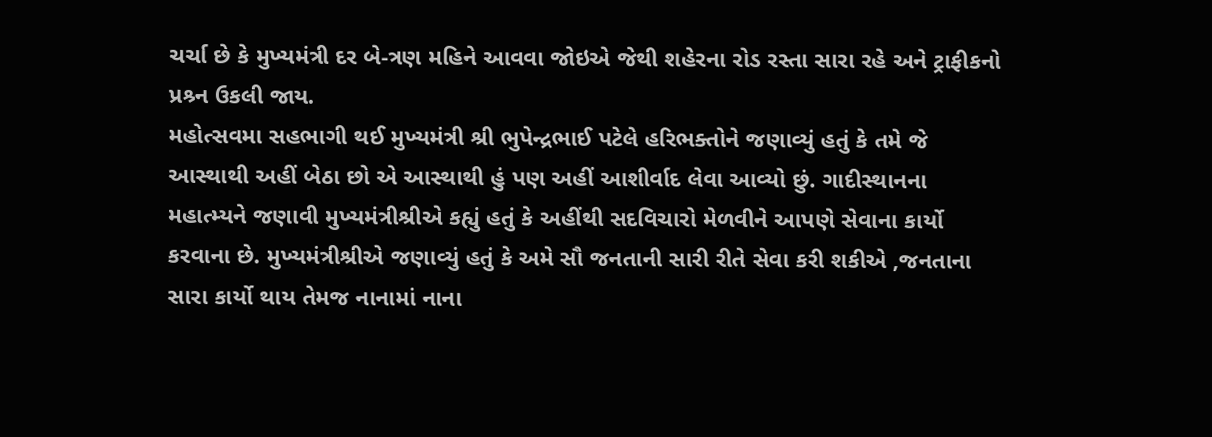ચર્ચા છે કે મુખ્યમંત્રી દર બે-ત્રણ મહિને આવવા જોઇએ જેથી શહેરના રોડ રસ્તા સારા રહે અને ટ્રાફીકનો પ્રશ્ર્ન ઉકલી જાય.
મહોત્સવમા સહભાગી થઈ મુખ્યમંત્રી શ્રી ભુપેન્દ્રભાઈ પટેલે હરિભક્તોને જણાવ્યું હતું કે તમે જે આસ્થાથી અહીં બેઠા છો એ આસ્થાથી હું પણ અહીં આશીર્વાદ લેવા આવ્યો છું. ગાદીસ્થાનના મહાત્મ્યને જણાવી મુખ્યમંત્રીશ્રીએ કહ્યું હતું કે અહીંથી સદવિચારો મેળવીને આપણે સેવાના કાર્યો કરવાના છે. મુખ્યમંત્રીશ્રીએ જણાવ્યું હતું કે અમે સૌ જનતાની સારી રીતે સેવા કરી શકીએ ,જનતાના સારા કાર્યો થાય તેમજ નાનામાં નાના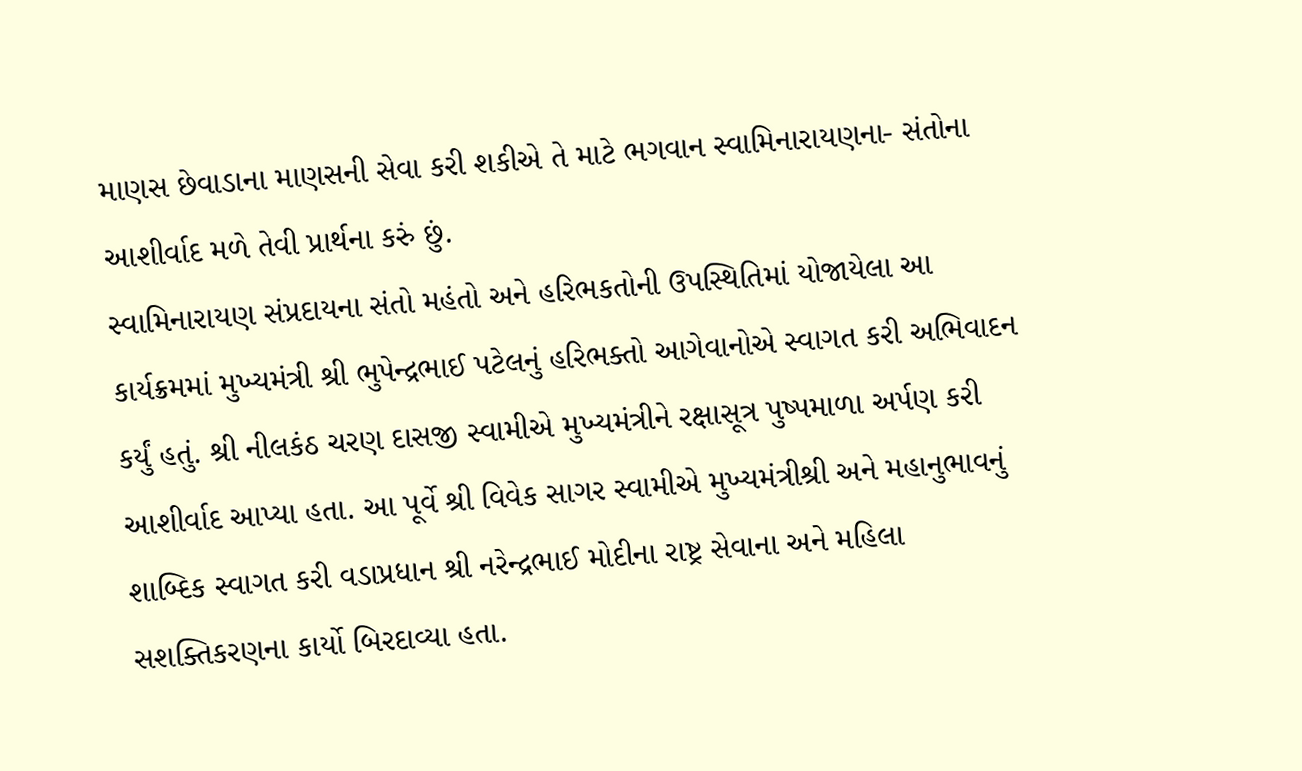માણસ છેવાડાના માણસની સેવા કરી શકીએ તે માટે ભગવાન સ્વામિનારાયણના- સંતોના આશીર્વાદ મળે તેવી પ્રાર્થના કરું છું.
સ્વામિનારાયણ સંપ્રદાયના સંતો મહંતો અને હરિભકતોની ઉપસ્થિતિમાં યોજાયેલા આ કાર્યક્રમમાં મુખ્યમંત્રી શ્રી ભુપેન્દ્રભાઈ પટેલનું હરિભક્તો આગેવાનોએ સ્વાગત કરી અભિવાદન કર્યું હતું. શ્રી નીલકંઠ ચરણ દાસજી સ્વામીએ મુખ્યમંત્રીને રક્ષાસૂત્ર પુષ્પમાળા અર્પણ કરી આશીર્વાદ આપ્યા હતા. આ પૂર્વે શ્રી વિવેક સાગર સ્વામીએ મુખ્યમંત્રીશ્રી અને મહાનુભાવનું શાબ્દિક સ્વાગત કરી વડાપ્રધાન શ્રી નરેન્દ્રભાઈ મોદીના રાષ્ટ્ર સેવાના અને મહિલા સશક્તિકરણના કાર્યો બિરદાવ્યા હતા.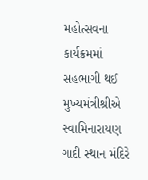મહોત્સવના કાર્યક્રમમાં સહભાગી થઈ મુખ્યમંત્રીશ્રીએ સ્વામિનારાયણ ગાદી સ્થાન મંદિરે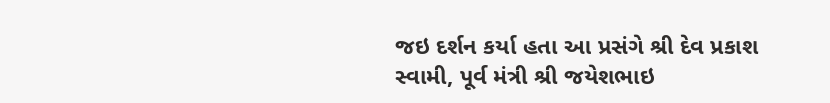જઇ દર્શન કર્યા હતા આ પ્રસંગે શ્રી દેવ પ્રકાશ સ્વામી, પૂર્વ મંત્રી શ્રી જયેશભાઇ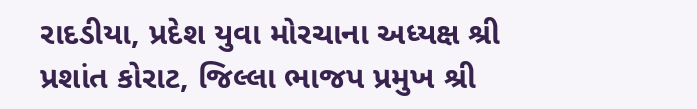રાદડીયા, પ્રદેશ યુવા મોરચાના અધ્યક્ષ શ્રી પ્રશાંત કોરાટ, જિલ્લા ભાજપ પ્રમુખ શ્રી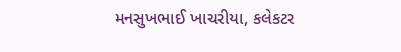મનસુખભાઈ ખાચરીયા, કલેકટર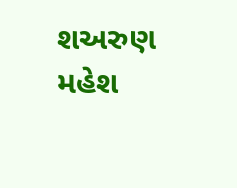શઅરુણ મહેશ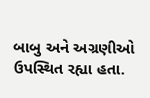બાબુ અને અગ્રણીઓ ઉપસ્થિત રહ્યા હતા.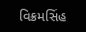વિક્રમસિંહ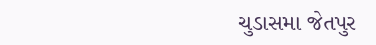ચુડાસમા જેતપુર